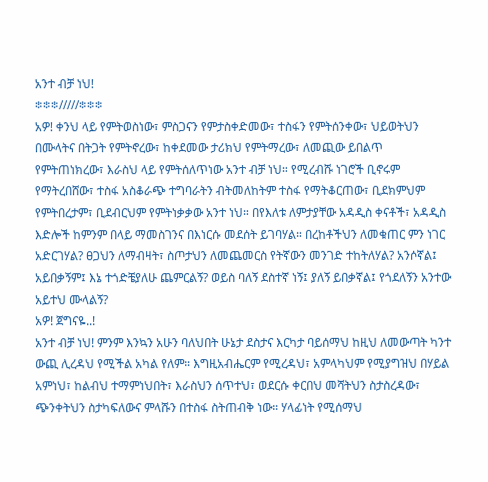አንተ ብቻ ነህ!
፨፨፨/////፨፨፨
አዎ! ቀንህ ላይ የምትወስነው፣ ምስጋናን የምታስቀድመው፣ ተስፋን የምትሰንቀው፣ ህይወትህን በሙላትና በትጋት የምትኖረው፣ ከቀደመው ታሪክህ የምትማረው፣ ለመጪው ይበልጥ የምትጠነክረው፣ እራስህ ላይ የምትሰለጥነው አንተ ብቻ ነህ። የሚረብሹ ነገሮች ቢኖሩም የማትረበሸው፣ ተስፋ አስቆራጭ ተግባራትን ብትመለከትም ተስፋ የማትቆርጠው፣ ቢደክምህም የምትበረታም፣ ቢደብርህም የምትነቃቃው አንተ ነህ። በየእለቱ ለምታያቸው አዳዲስ ቀናቶች፣ አዳዲስ እድሎች ከምንም በላይ ማመስገንና በእነርሱ መደሰት ይገባሃል። በረከቶችህን ለመቁጠር ምን ነገር አድርገሃል? ፀጋህን ለማብዛት፣ ስጦታህን ለመጨመርስ የትኛውን መንገድ ተከትለሃል? አንሶኛል፤ አይበቃኝም፤ እኔ ተጎድቼያለሁ ጨምርልኝ? ወይስ ባለኝ ደስተኛ ነኝ፤ ያለኝ ይበቃኛል፤ የጎደለኝን አንተው አይተህ ሙላልኝ?
አዎ! ጀግናዬ..!
አንተ ብቻ ነህ! ምንም እንኳን አሁን ባለህበት ሁኔታ ደስታና እርካታ ባይሰማህ ከዚህ ለመውጣት ካንተ ውጪ ሊረዳህ የሚችል አካል የለም። እግዚአብሔርም የሚረዳህ፣ አምላካህም የሚያግዝህ በሃይል አምነህ፣ ከልብህ ተማምነህበት፣ እራስህን ሰጥተህ፣ ወደርሱ ቀርበህ መሻትህን ስታስረዳው፣ ጭንቀትህን ስታካፍለውና ምላሹን በተስፋ ስትጠብቅ ነው። ሃላፊነት የሚሰማህ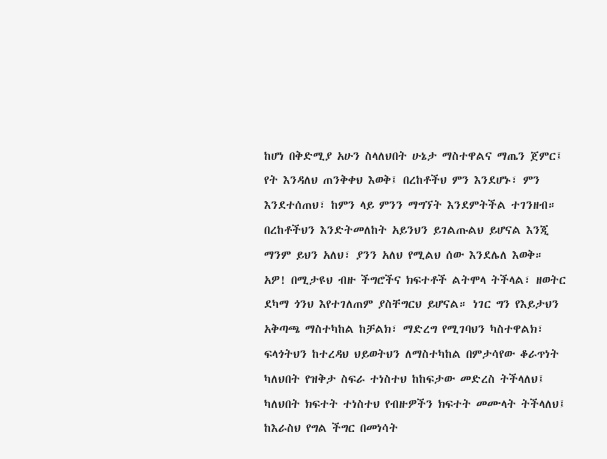ከሆነ በቅድሚያ አሁን ስላለህበት ሁኔታ ማስተዋልና ማጤን ጀምር፤ የት እንዳለህ ጠንቅቀህ እወቅ፤ በረከቶችህ ምን እንደሆኑ፣ ምን እንደተሰጠህ፣ ከምን ላይ ምንን ማግኘት እንደምትችል ተገንዘብ። በረከቶችህን እንድትመለከት አይንህን ይገልጡልህ ይሆናል እንጂ ማንም ይህን አለህ፣ ያንን አለህ የሚልህ ሰው እንደሌለ እወቅ።
አዎ! በሚታዩህ ብዙ ችግሮችና ክፍተቶች ልትሞላ ትችላል፣ ዘወትር ደካማ ጎንህ እየተገለጠም ያስቸግርህ ይሆናል። ነገር ግን የእይታህን አቅጣጫ ማስተካከል ከቻልክ፣ ማድረግ የሚገባህን ካስተዋልክ፣ ፍላጎትህን ከተረዳህ ህይወትህን ለማስተካከል በምታሳየው ቆራጥነት ካለህበት የዝቅታ ስፍራ ተነስተህ ከከፍታው መድረስ ትችላለህ፤ ካለህበት ክፍተት ተነስተህ የብዙዎችን ክፍተት መሙላት ትችላለህ፤ ከእራስህ የግል ችግር በመነሳት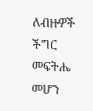ለብዙዎች ችግር መፍትሔ መሆን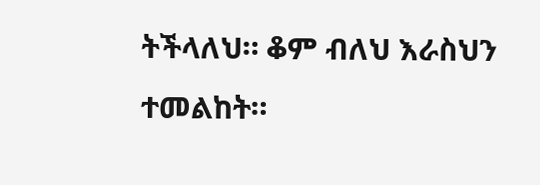ትችላለህ። ቆም ብለህ እራስህን ተመልከት።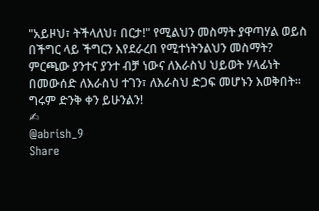"አይዞህ፣ ትችላለህ፣ በርታ!" የሚልህን መስማት ያዋጣሃል ወይስ በችግር ላይ ችግርን እየደራረበ የሚተነትንልህን መስማት? ምርጫው ያንተና ያንተ ብቻ ነውና ለእራስህ ህይወት ሃላፊነት በመውሰድ ለእራስህ ተገን፣ ለእራስህ ድጋፍ መሆኑን እወቅበት።
ግሩም ድንቅ ቀን ይሁንልን!
✍
@abrish_9
Share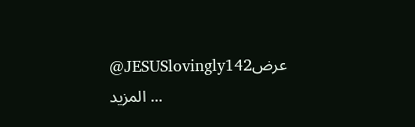@JESUSlovingly142عرض المزيد ...